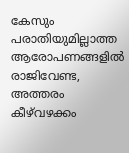കേസും പരാതിയുമില്ലാത്ത ആരോപണങ്ങളില്‍ രാജിവേണ്ട, അത്തരം കീഴ്‌വഴക്കം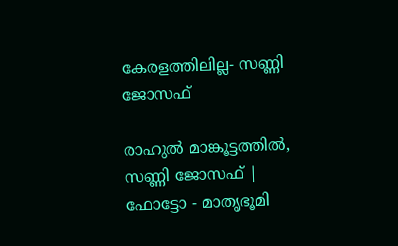കേരളത്തിലില്ല- സണ്ണി ജോസഫ്

രാഹുൽ മാങ്കൂട്ടത്തിൽ, സണ്ണി ജോസഫ് | ഫോട്ടോ - മാതൃഭൂമി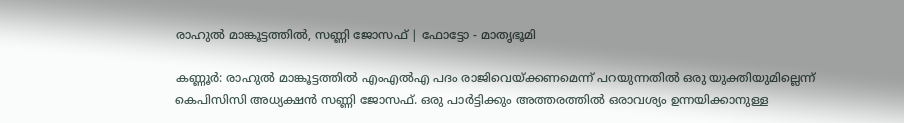രാഹുൽ മാങ്കൂട്ടത്തിൽ, സണ്ണി ജോസഫ് | ഫോട്ടോ - മാതൃഭൂമി

കണ്ണൂര്‍: രാഹുല്‍ മാങ്കൂട്ടത്തില്‍ എംഎല്‍എ പദം രാജിവെയ്ക്കണമെന്ന് പറയുന്നതില്‍ ഒരു യുക്തിയുമില്ലെന്ന് കെപിസിസി അധ്യക്ഷന്‍ സണ്ണി ജോസഫ്. ഒരു പാര്‍ട്ടിക്കും അത്തരത്തില്‍ ഒരാവശ്യം ഉന്നയിക്കാനുള്ള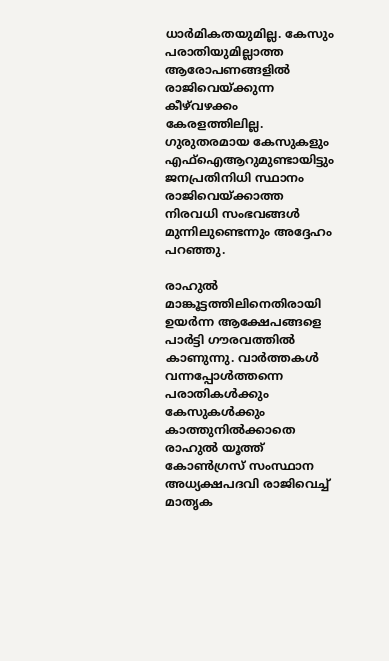ധാര്‍മികതയുമില്ല. കേസും പരാതിയുമില്ലാത്ത ആരോപണങ്ങളില്‍ രാജിവെയ്ക്കുന്ന കീഴ്‌വഴക്കം കേരളത്തിലില്ല. ഗുരുതരമായ കേസുകളും എഫ്‌ഐആറുമുണ്ടായിട്ടും ജനപ്രതിനിധി സ്ഥാനം രാജിവെയ്ക്കാത്ത നിരവധി സംഭവങ്ങള്‍ മുന്നിലുണ്ടെന്നും അദ്ദേഹം പറഞ്ഞു.

രാഹുല്‍ മാങ്കൂട്ടത്തിലിനെതിരായി ഉയര്‍ന്ന ആക്ഷേപങ്ങളെ പാര്‍ട്ടി ഗൗരവത്തില്‍ കാണുന്നു. വാര്‍ത്തകള്‍ വന്നപ്പോള്‍ത്തന്നെ പരാതികള്‍ക്കും കേസുകള്‍ക്കും കാത്തുനില്‍ക്കാതെ രാഹുല്‍ യൂത്ത് കോണ്‍ഗ്രസ് സംസ്ഥാന അധ്യക്ഷപദവി രാജിവെച്ച് മാതൃക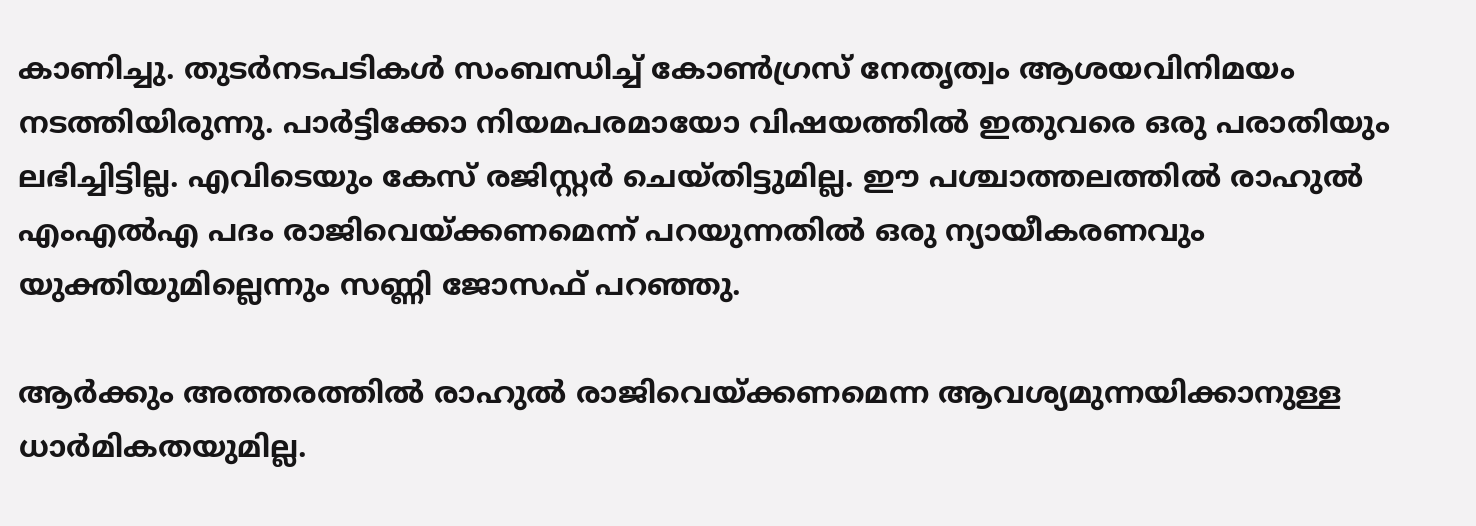കാണിച്ചു. തുടര്‍നടപടികള്‍ സംബന്ധിച്ച് കോണ്‍ഗ്രസ് നേതൃത്വം ആശയവിനിമയം നടത്തിയിരുന്നു. പാര്‍ട്ടിക്കോ നിയമപരമായോ വിഷയത്തില്‍ ഇതുവരെ ഒരു പരാതിയും ലഭിച്ചിട്ടില്ല. എവിടെയും കേസ് രജിസ്റ്റര്‍ ചെയ്തിട്ടുമില്ല. ഈ പശ്ചാത്തലത്തില്‍ രാഹുല്‍ എംഎല്‍എ പദം രാജിവെയ്ക്കണമെന്ന് പറയുന്നതില്‍ ഒരു ന്യായീകരണവും യുക്തിയുമില്ലെന്നും സണ്ണി ജോസഫ് പറഞ്ഞു.

ആര്‍ക്കും അത്തരത്തില്‍ രാഹുല്‍ രാജിവെയ്ക്കണമെന്ന ആവശ്യമുന്നയിക്കാനുള്ള ധാര്‍മികതയുമില്ല.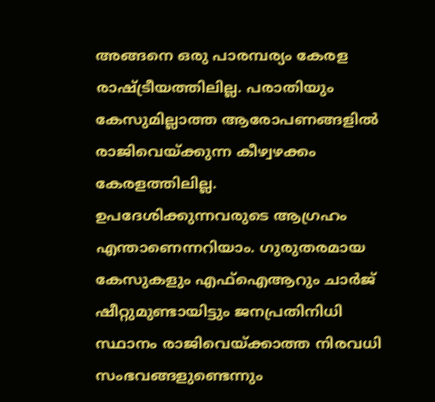അങ്ങനെ ഒരു പാരമ്പര്യം കേരള രാഷ്ട്രീയത്തിലില്ല. പരാതിയും കേസുമില്ലാത്ത ആരോപണങ്ങളില്‍ രാജിവെയ്ക്കുന്ന കീഴ്വഴക്കം കേരളത്തിലില്ല. ഉപദേശിക്കുന്നവരുടെ ആഗ്രഹം എന്താണെന്നറിയാം. ഗുരുതരമായ കേസുകളും എഫ്‌ഐആറും ചാര്‍ജ് ഷീറ്റുമുണ്ടായിട്ടും ജനപ്രതിനിധി സ്ഥാനം രാജിവെയ്ക്കാത്ത നിരവധി സംഭവങ്ങളുണ്ടെന്നും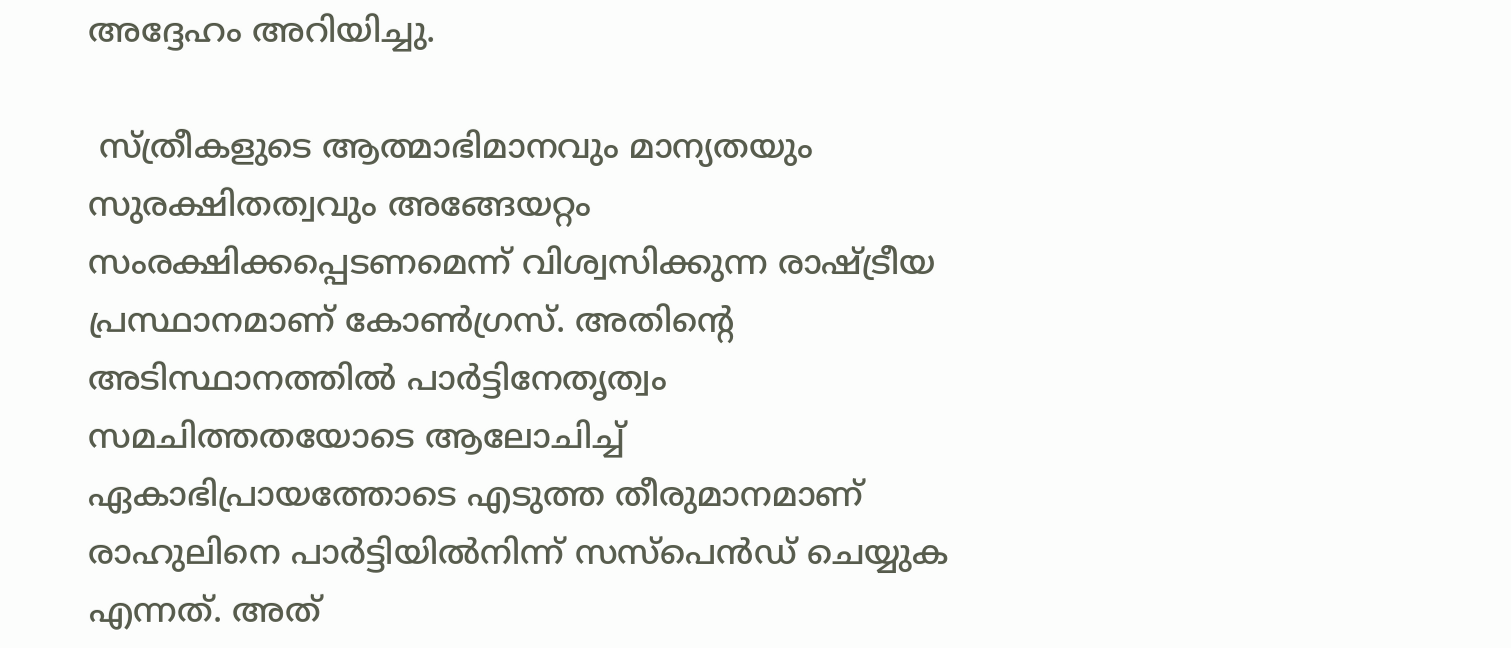അദ്ദേഹം അറിയിച്ചു.

 സ്ത്രീകളുടെ ആത്മാഭിമാനവും മാന്യതയും സുരക്ഷിതത്വവും അങ്ങേയറ്റം സംരക്ഷിക്കപ്പെടണമെന്ന് വിശ്വസിക്കുന്ന രാഷ്ട്രീയ പ്രസ്ഥാനമാണ് കോണ്‍ഗ്രസ്. അതിന്റെ അടിസ്ഥാനത്തില്‍ പാര്‍ട്ടിനേതൃത്വം സമചിത്തതയോടെ ആലോചിച്ച് ഏകാഭിപ്രായത്തോടെ എടുത്ത തീരുമാനമാണ് രാഹുലിനെ പാര്‍ട്ടിയില്‍നിന്ന് സസ്‌പെന്‍ഡ് ചെയ്യുക എന്നത്. അത്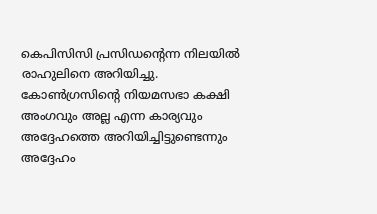കെപിസിസി പ്രസിഡന്റെന്ന നിലയില്‍ രാഹുലിനെ അറിയിച്ചു. കോണ്‍ഗ്രസിന്റെ നിയമസഭാ കക്ഷി അംഗവും അല്ല എന്ന കാര്യവും അദ്ദേഹത്തെ അറിയിച്ചിട്ടുണ്ടെന്നും അദ്ദേഹം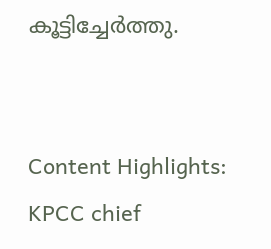കൂട്ടിച്ചേര്‍ത്തു.


Content Highlights: KPCC chief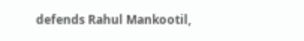defends Rahul Mankootil,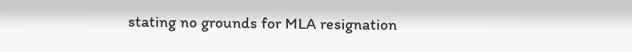stating no grounds for MLA resignation